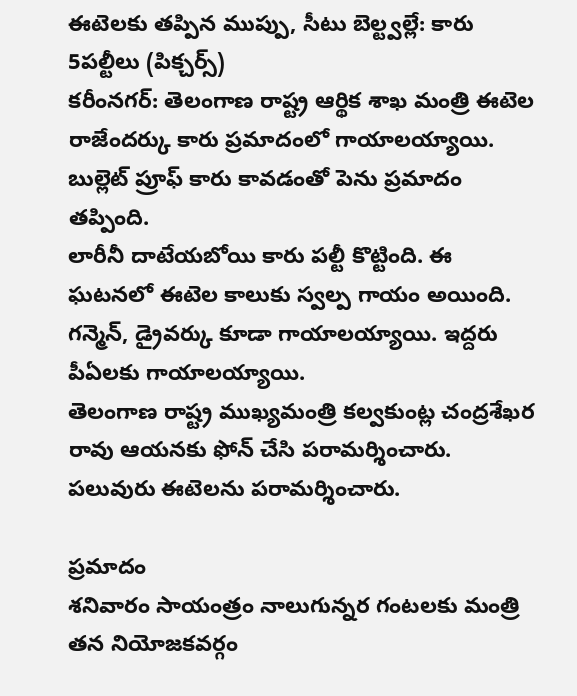ఈటెలకు తప్పిన ముప్పు, సీటు బెల్ట్వల్లే: కారు 5పల్టీలు (పిక్చర్స్)
కరీంనగర్: తెలంగాణ రాష్ట్ర ఆర్థిక శాఖ మంత్రి ఈటెల రాజేందర్కు కారు ప్రమాదంలో గాయాలయ్యాయి. బుల్లెట్ ప్రూఫ్ కారు కావడంతో పెను ప్రమాదం తప్పింది.
లారీనీ దాటేయబోయి కారు పల్టీ కొట్టింది. ఈ ఘటనలో ఈటెల కాలుకు స్వల్ప గాయం అయింది. గన్మెన్, డ్రైవర్కు కూడా గాయాలయ్యాయి. ఇద్దరు పీఏలకు గాయాలయ్యాయి.
తెలంగాణ రాష్ట్ర ముఖ్యమంత్రి కల్వకుంట్ల చంద్రశేఖర రావు ఆయనకు ఫోన్ చేసి పరామర్శించారు. పలువురు ఈటెలను పరామర్శించారు.

ప్రమాదం
శనివారం సాయంత్రం నాలుగున్నర గంటలకు మంత్రి తన నియోజకవర్గం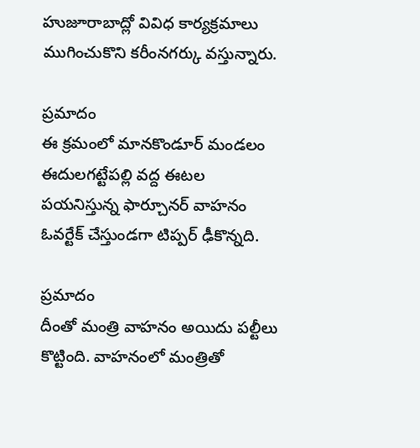హుజూరాబాద్లో వివిధ కార్యక్రమాలు ముగించుకొని కరీంనగర్కు వస్తున్నారు.

ప్రమాదం
ఈ క్రమంలో మానకొండూర్ మండలం ఈదులగట్టేపల్లి వద్ద ఈటల పయనిస్తున్న ఫార్చూనర్ వాహనం ఓవర్టేక్ చేస్తుండగా టిప్పర్ ఢీకొన్నది.

ప్రమాదం
దీంతో మంత్రి వాహనం అయిదు పల్టీలు కొట్టింది. వాహనంలో మంత్రితో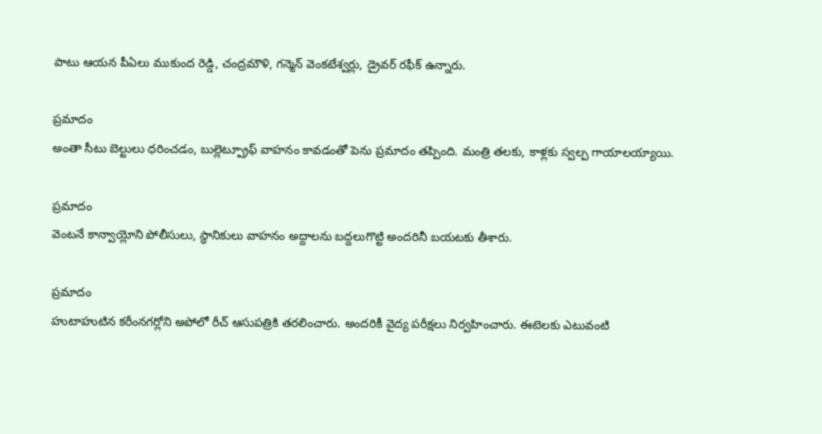పాటు ఆయన పీఏలు ముకుంద రెడ్డి, చంద్రమౌళి, గన్మెన్ వెంకటేశ్వర్లు, డ్రైవర్ రఫీక్ ఉన్నారు.

ప్రమాదం
అంతా సీటు బెల్టులు ధరించడం, బుల్లెట్ప్రూఫ్ వాహనం కావడంతో పెను ప్రమాదం తప్పింది. మంత్రి తలకు, కాళ్లకు స్వల్ప గాయాలయ్యాయి.

ప్రమాదం
వెంటనే కాన్వాయ్లోని పోలీసులు, స్థానికులు వాహనం అద్దాలను బద్దలుగొట్టి అందరినీ బయటకు తీశారు.

ప్రమాదం
హుటాహుటిన కరీంనగర్లోని అపోలో రీచ్ ఆసుపత్రికి తరలించారు. అందరికీ వైద్య పరీక్షలు నిర్వహించారు. ఈటెలకు ఎటువంటి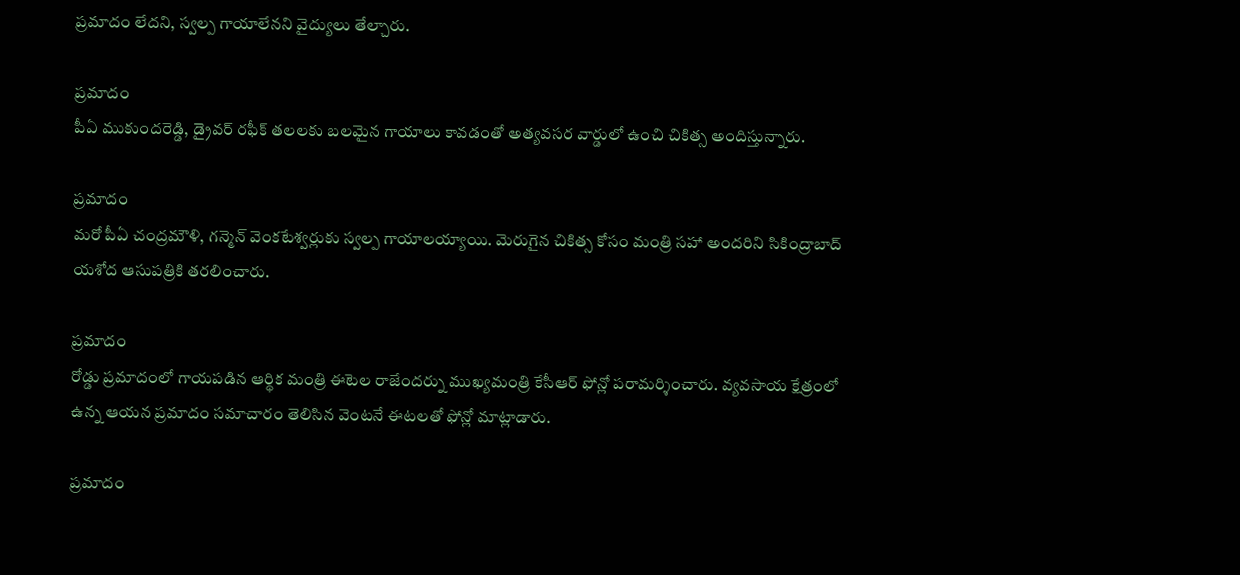ప్రమాదం లేదని, స్వల్ప గాయాలేనని వైద్యులు తేల్చారు.

ప్రమాదం
పీఏ ముకుందరెడ్డి, డ్రైవర్ రఫీక్ తలలకు బలమైన గాయాలు కావడంతో అత్యవసర వార్డులో ఉంచి చికిత్స అందిస్తున్నారు.

ప్రమాదం
మరో పీఏ చంద్రమౌళి, గన్మెన్ వెంకటేశ్వర్లుకు స్వల్ప గాయాలయ్యాయి. మెరుగైన చికిత్స కోసం మంత్రి సహా అందరిని సికింద్రాబాద్ యశోద ఆసుపత్రికి తరలించారు.

ప్రమాదం
రోడ్డు ప్రమాదంలో గాయపడిన ఆర్థిక మంత్రి ఈటెల రాజేందర్ను ముఖ్యమంత్రి కేసీఆర్ ఫోన్లో పరామర్శించారు. వ్యవసాయ క్షేత్రంలో ఉన్న ఆయన ప్రమాదం సమాచారం తెలిసిన వెంటనే ఈటలతో ఫోన్లో మాట్లాడారు.

ప్రమాదం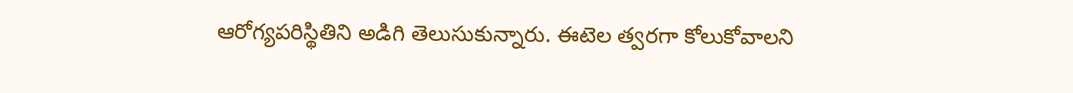ఆరోగ్యపరిస్థితిని అడిగి తెలుసుకున్నారు. ఈటెల త్వరగా కోలుకోవాలని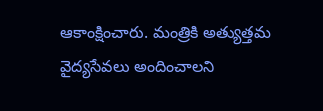ఆకాంక్షించారు. మంత్రికి అత్యుత్తమ వైద్యసేవలు అందించాలని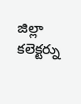జిల్లా కలెక్టర్ను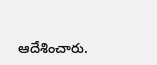ఆదేశించారు.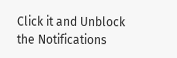Click it and Unblock the Notifications